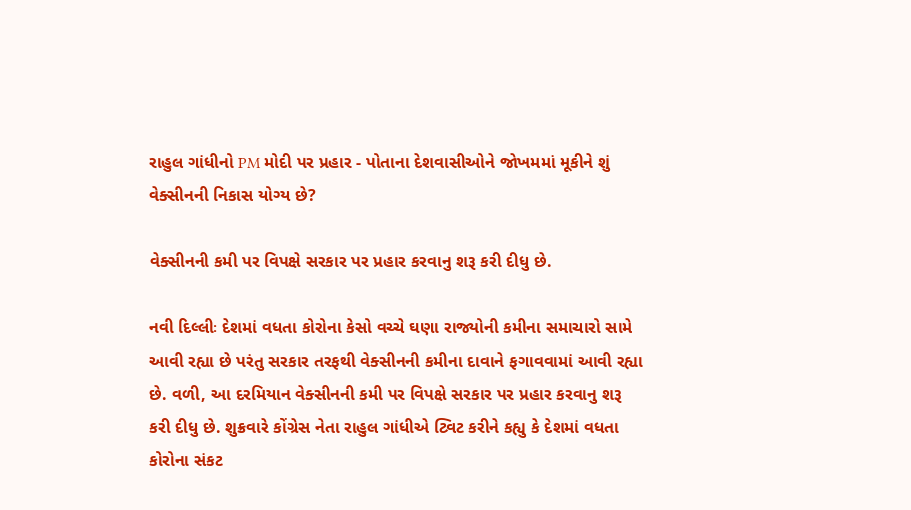રાહુલ ગાંધીનો PM મોદી પર પ્રહાર - પોતાના દેશવાસીઓને જોખમમાં મૂકીને શું વેક્સીનની નિકાસ યોગ્ય છે?

વેક્સીનની કમી પર વિપક્ષે સરકાર પર પ્રહાર કરવાનુ શરૂ કરી દીધુ છે.

નવી દિલ્લીઃ દેશમાં વધતા કોરોના કેસો વચ્ચે ઘણા રાજ્યોની કમીના સમાચારો સામે આવી રહ્યા છે પરંતુ સરકાર તરફથી વેક્સીનની કમીના દાવાને ફગાવવામાં આવી રહ્યા છે. વળી, આ દરમિયાન વેક્સીનની કમી પર વિપક્ષે સરકાર પર પ્રહાર કરવાનુ શરૂ કરી દીધુ છે. શુક્રવારે કોંગ્રેસ નેતા રાહુલ ગાંધીએ ટ્વિટ કરીને કહ્યુ કે દેશમાં વધતા કોરોના સંકટ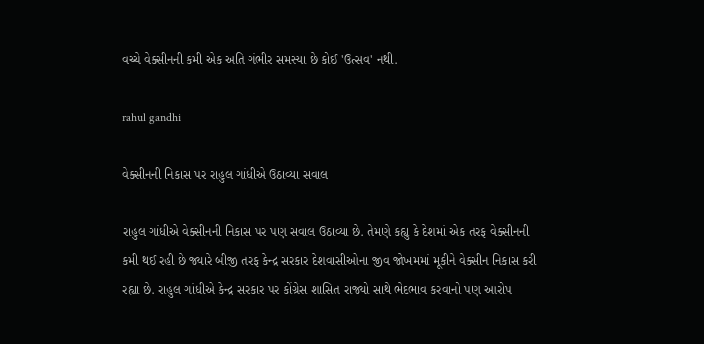વચ્ચે વેક્સીનની કમી એક અતિ ગંભીર સમસ્યા છે કોઈ 'ઉત્સવ' નથી.

rahul gandhi

વેક્સીનની નિકાસ પર રાહુલ ગાંધીએ ઉઠાવ્યા સવાલ

રાહુલ ગાંધીએ વેક્સીનની નિકાસ પર પણ સવાલ ઉઠાવ્યા છે. તેમણે કહ્યુ કે દેશમાં એક તરફ વેક્સીનની કમી થઈ રહી છે જ્યારે બીજી તરફ કેન્દ્ર સરકાર દેશવાસીઓના જીવ જોખમમાં મૂકીને વેક્સીન નિકાસ કરી રહ્યા છે. રાહુલ ગાંધીએ કેન્દ્ર સરકાર પર કોંગ્રેસ શાસિત રાજ્યો સાથે ભેદભાવ કરવાનો પણ આરોપ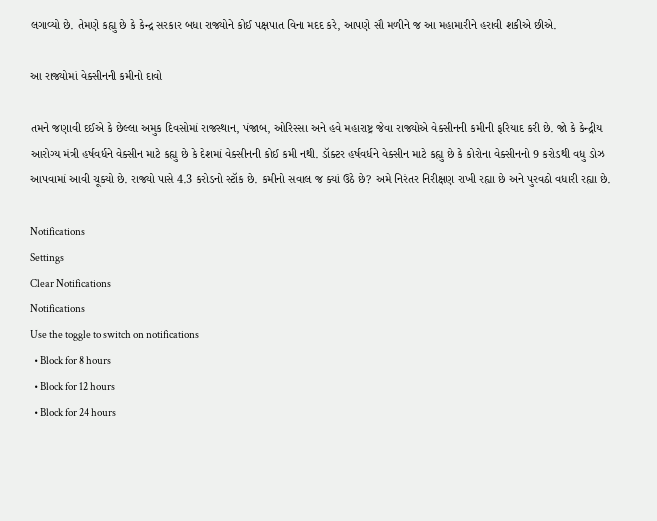લગાવ્યો છે. તેમણે કહ્યુ છે કે કેન્દ્ર સરકાર બધા રાજ્યોને કોઈ પક્ષપાત વિના મદદ કરે, આપણે સૌ મળીને જ આ મહામારીને હરાવી શકીએ છીએ.

આ રાજ્યોમાં વેક્સીનની કમીનો દાવો

તમને જણાવી દઈએ કે છેલ્લા અમુક દિવસોમાં રાજસ્થાન, પંજાબ, ઓરિસ્સા અને હવે મહારાષ્ટ્ર જેવા રાજ્યોએ વેક્સીનની કમીની ફરિયાદ કરી છે. જો કે કેન્દ્રીય આરોગ્ય મંત્રી હર્ષવર્ધને વેક્સીન માટે કહ્યુ છે કે દેશમાં વેક્સીનની કોઈ કમી નથી. ડૉક્ટર હર્ષવર્ધને વેક્સીન માટે કહ્યુ છે કે કોરોના વેક્સીનનો 9 કરોડથી વધુ ડોઝ આપવામાં આવી ચૂક્યો છે. રાજ્યો પાસે 4.3 કરોડનો સ્ટૉક છે. કમીનો સવાલ જ ક્યાં ઉઠે છે? અમે નિરંતર નિરીક્ષણ રાખી રહ્યા છે અને પુરવઠો વધારી રહ્યા છે.

Notifications
Settings
Clear Notifications
Notifications
Use the toggle to switch on notifications
  • Block for 8 hours
  • Block for 12 hours
  • Block for 24 hours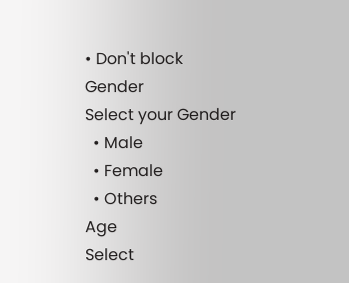• Don't block
Gender
Select your Gender
  • Male
  • Female
  • Others
Age
Select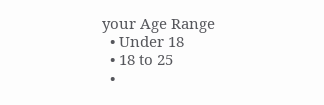your Age Range
  • Under 18
  • 18 to 25
  •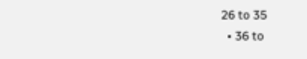26 to 35
  • 36 to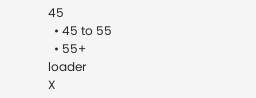45
  • 45 to 55
  • 55+
loader
X